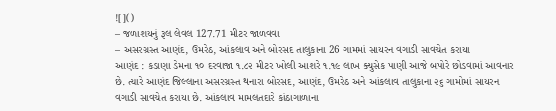![]()
– જળાશયનું રૂલ લેવલ 127.71 મીટર જાળવવા
– અસરગ્રસ્ત આણંદ, ઉમરેઠ, આંકલાવ અને બોરસદ તાલુકાના 26 ગામમાં સાયરન વગાડી સાવચેત કરાયા
આણંદ : કડાણા ડેમના ૧૦ દરવાજા ૧.૮૨ મીટર ખોલી આશરે ૧.૧૯ લાખ ક્યુસેક પાણી આજે બપોરે છોડવામાં આવનાર છે. ત્યારે આણંદ જિલ્લાના અસરગ્રસ્ત થનારા બોરસદ, આણંદ, ઉમરેઠ અને આંકલાવ તાલુકાના ૨૬ ગામોમાં સાયરન વગાડી સાવચેત કરાયા છે. આંકલાવ મામલતદારે કાંઠાગાળાના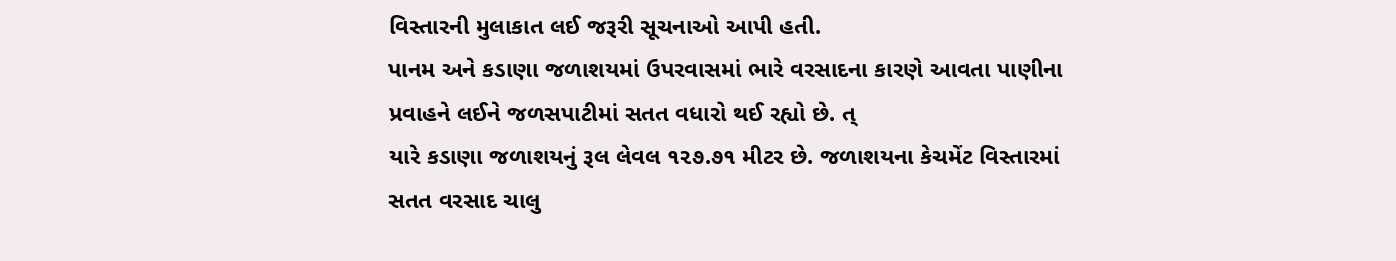વિસ્તારની મુલાકાત લઈ જરૂરી સૂચનાઓ આપી હતી.
પાનમ અને કડાણા જળાશયમાં ઉપરવાસમાં ભારે વરસાદના કારણે આવતા પાણીના પ્રવાહને લઈને જળસપાટીમાં સતત વધારો થઈ રહ્યો છે. ત્
યારે કડાણા જળાશયનું રૂલ લેવલ ૧૨૭.૭૧ મીટર છે. જળાશયના કેચમેંટ વિસ્તારમાં સતત વરસાદ ચાલુ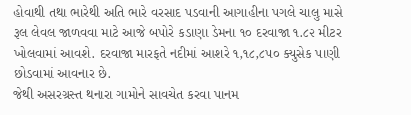હોવાથી તથા ભારેથી અતિ ભારે વરસાદ પડવાની આગાહીના પગલે ચાલુ માસે રૂલ લેવલ જાળવવા માટે આજે બપોરે કડાણા ડેમના ૧૦ દરવાજા ૧.૮૨ મીટર ખોલવામાં આવશે. દરવાજા મારફતે નદીમાં આશરે ૧,૧૮,૮૫૦ ક્યુસેક પાણી છોડવામાં આવનાર છે.
જેથી અસરગ્રસ્ત થનારા ગામોને સાવચેત કરવા પાનમ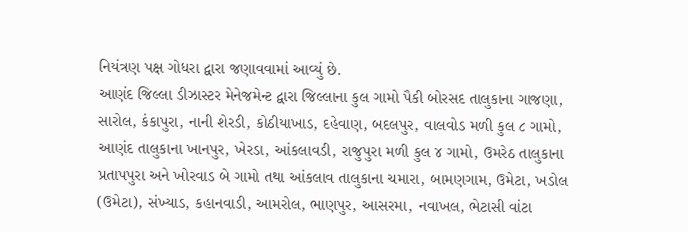નિયંત્રણ પક્ષ ગોધરા દ્વારા જણાવવામાં આવ્યું છે.
આણંદ જિલ્લા ડીઝાસ્ટર મેનેજમેન્ટ દ્વારા જિલ્લાના કુલ ગામો પૈકી બોરસદ તાલુકાના ગાજણા, સારોલ, કંકાપુરા, નાની શેરડી, કોઠીયાખાડ, દહેવાણ, બદલપુર, વાલવોડ મળી કુલ ૮ ગામો, આણંદ તાલુકાના ખાનપુર, ખેરડા, આંકલાવડી, રાજુપુરા મળી કુલ ૪ ગામો, ઉમરેઠ તાલુકાના પ્રતાપપુરા અને ખોરવાડ બે ગામો તથા આંકલાવ તાલુકાના ચમારા, બામણગામ, ઉમેટા, ખડોલ (ઉમેટા), સંખ્યાડ, કહાનવાડી, આમરોલ, ભાણપુર, આસરમા, નવાખલ, ભેટાસી વાંટા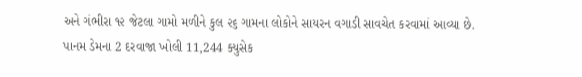અને ગંભીરા ૧૨ જેટલા ગામો મળીને કુલ ૨૬ ગામના લોકોને સાયરન વગાડી સાવચેત કરવામાં આવ્યા છે.
પાનમ ડેમના 2 દરવાજા ખોલી 11,244 ક્યુસેક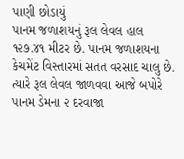પાણી છોડાયું
પાનમ જળાશયનું રૂલ લેવલ હાલ ૧૨૭.૪૧ મીટર છે. પાનમ જળાશયના કેચમેંટ વિસ્તારમાં સતત વરસાદ ચાલુ છે. ત્યારે રૂલ લેવલ જાળવવા આજે બપોરે પાનમ ડેમના ૨ દરવાજા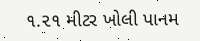૧.૨૧ મીટર ખોલી પાનમ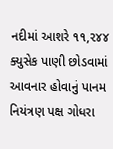નદીમાં આશરે ૧૧,૨૪૪ ક્યુસેક પાણી છોડવામાં આવનાર હોવાનું પાનમ નિયંત્રણ પક્ષ ગોધરા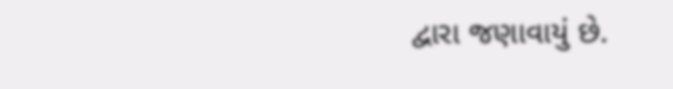દ્વારા જણાવાયું છે.